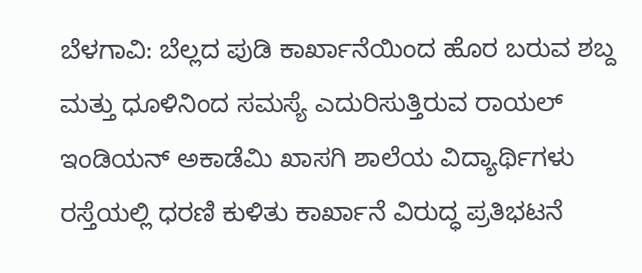ಬೆಳಗಾವಿ: ಬೆಲ್ಲದ ಪುಡಿ ಕಾರ್ಖಾನೆಯಿಂದ ಹೊರ ಬರುವ ಶಬ್ದ ಮತ್ತು ಧೂಳಿನಿಂದ ಸಮಸ್ಯೆ ಎದುರಿಸುತ್ತಿರುವ ರಾಯಲ್ ಇಂಡಿಯನ್ ಅಕಾಡೆಮಿ ಖಾಸಗಿ ಶಾಲೆಯ ವಿದ್ಯಾರ್ಥಿಗಳು ರಸ್ತೆಯಲ್ಲಿ ಧರಣಿ ಕುಳಿತು ಕಾರ್ಖಾನೆ ವಿರುದ್ಧ ಪ್ರತಿಭಟನೆ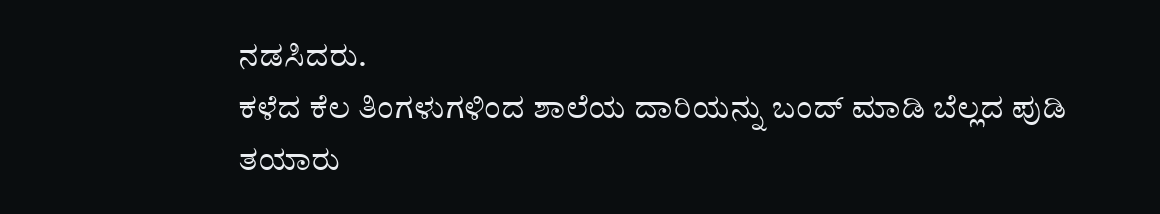ನಡಸಿದರು.
ಕಳೆದ ಕೆಲ ತಿಂಗಳುಗಳಿಂದ ಶಾಲೆಯ ದಾರಿಯನ್ನು ಬಂದ್ ಮಾಡಿ ಬೆಲ್ಲದ ಪುಡಿ ತಯಾರು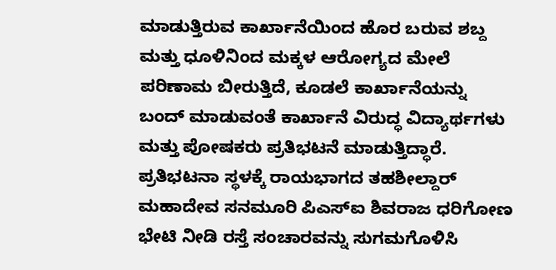ಮಾಡುತ್ತಿರುವ ಕಾರ್ಖಾನೆಯಿಂದ ಹೊರ ಬರುವ ಶಬ್ದ ಮತ್ತು ಧೂಳಿನಿಂದ ಮಕ್ಕಳ ಆರೋಗ್ಯದ ಮೇಲೆ ಪರಿಣಾಮ ಬೀರುತ್ತಿದೆ, ಕೂಡಲೆ ಕಾರ್ಖಾನೆಯನ್ನು ಬಂದ್ ಮಾಡುವಂತೆ ಕಾರ್ಖಾನೆ ವಿರುದ್ಧ ವಿದ್ಯಾರ್ಥಗಳು ಮತ್ತು ಪೋಷಕರು ಪ್ರತಿಭಟನೆ ಮಾಡುತ್ತಿದ್ಧಾರೆ. ಪ್ರತಿಭಟನಾ ಸ್ಥಳಕ್ಕೆ ರಾಯಭಾಗದ ತಹಶೀಲ್ದಾರ್ ಮಹಾದೇವ ಸನಮೂರಿ ಪಿಎಸ್ಐ ಶಿವರಾಜ ಧರಿಗೋಣ ಭೇಟಿ ನೀಡಿ ರಸ್ತೆ ಸಂಚಾರವನ್ನು ಸುಗಮಗೊಳಿಸಿ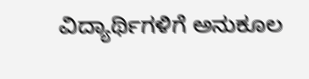ವಿದ್ಯಾರ್ಥಿಗಳಿಗೆ ಅನುಕೂಲ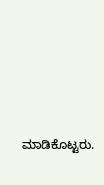ಮಾಡಿಕೊಟ್ಟರು.